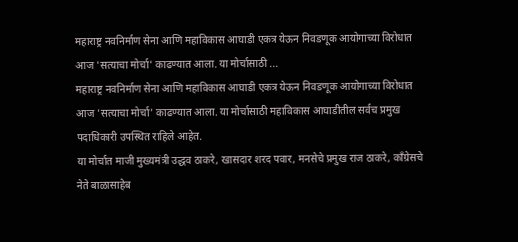महाराष्ट्र नवनिर्माण सेना आणि महाविकास आघाडी एकत्र येऊन निवडणूक आयोगाच्या विरोधात आज 'सत्याचा मोर्चा' काढण्यात आला. या मोर्चासाठी ...
महाराष्ट्र नवनिर्माण सेना आणि महाविकास आघाडी एकत्र येऊन निवडणूक आयोगाच्या विरोधात आज 'सत्याचा मोर्चा' काढण्यात आला. या मोर्चासाठी महाविकास आघाडीतील सर्वच प्रमुख पदाधिकारी उपस्थित राहिले आहेत.
या मोर्चात माजी मुख्यमंत्री उद्धव ठाकरे, खासदार शरद पवार, मनसेचे प्रमुख राज ठाकरे, काँग्रेसचे नेते बाळासाहेब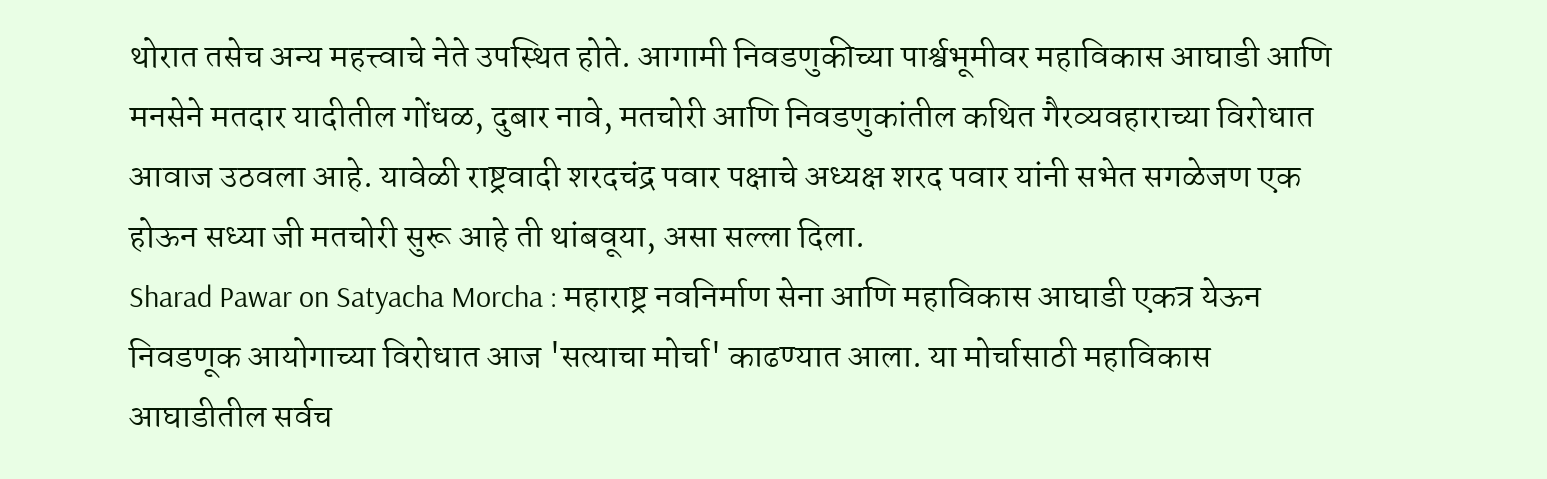थोरात तसेच अन्य महत्त्वाचे नेते उपस्थित होते. आगामी निवडणुकीच्या पार्श्वभूमीवर महाविकास आघाडी आणि मनसेने मतदार यादीतील गोंधळ, दुबार नावे, मतचोरी आणि निवडणुकांतील कथित गैरव्यवहाराच्या विरोधात आवाज उठवला आहे. यावेळी राष्ट्रवादी शरदचंद्र पवार पक्षाचे अध्यक्ष शरद पवार यांनी सभेत सगळेजण एक होऊन सध्या जी मतचोरी सुरू आहे ती थांबवूया, असा सल्ला दिला.
Sharad Pawar on Satyacha Morcha : महाराष्ट्र नवनिर्माण सेना आणि महाविकास आघाडी एकत्र येऊन निवडणूक आयोगाच्या विरोधात आज 'सत्याचा मोर्चा' काढण्यात आला. या मोर्चासाठी महाविकास आघाडीतील सर्वच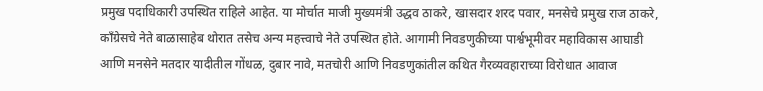प्रमुख पदाधिकारी उपस्थित राहिले आहेत. या मोर्चात माजी मुख्यमंत्री उद्धव ठाकरे, खासदार शरद पवार, मनसेचे प्रमुख राज ठाकरे, काँग्रेसचे नेते बाळासाहेब थोरात तसेच अन्य महत्त्वाचे नेते उपस्थित होते. आगामी निवडणुकीच्या पार्श्वभूमीवर महाविकास आघाडी आणि मनसेने मतदार यादीतील गोंधळ, दुबार नावे, मतचोरी आणि निवडणुकांतील कथित गैरव्यवहाराच्या विरोधात आवाज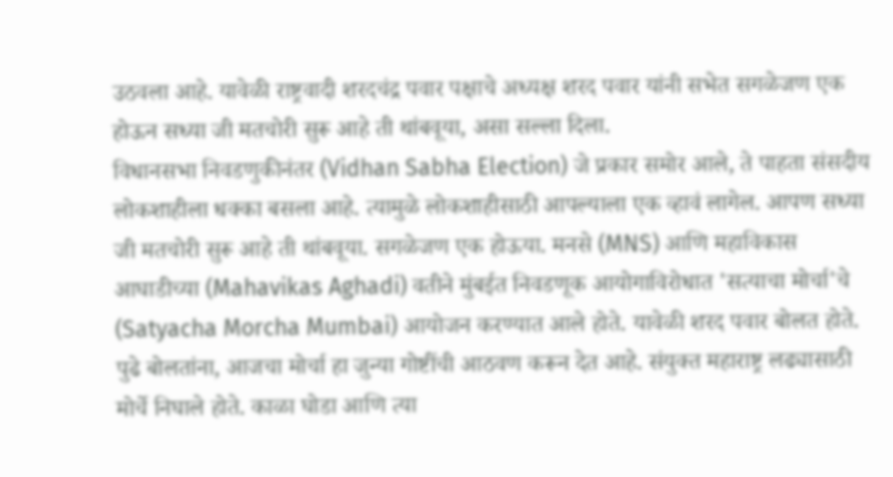उठवला आहे. यावेळी राष्ट्रवादी शरदचंद्र पवार पक्षाचे अध्यक्ष शरद पवार यांनी सभेत सगळेजण एक होऊन सध्या जी मतचोरी सुरू आहे ती थांबवूया, असा सल्ला दिला.
विधानसभा निवडणुकीनंतर (Vidhan Sabha Election) जे प्रकार समोर आले, ते पाहता संसदीय लोकशाहीला धक्का बसला आहे. त्यामुळे लोकशाहीसाठी आपल्याला एक व्हावं लागेल. आपण सध्या जी मतचोरी सुरू आहे ती थांबवूया. सगळेजण एक होऊया. मनसे (MNS) आणि महाविकास आघाडीच्या (Mahavikas Aghadi) वतीने मुंबईत निवडणूक आयोगाविरोधात 'सत्याचा मोर्चा'चे (Satyacha Morcha Mumbai) आयोजन करण्यात आले होते. यावेळी शरद पवार बोलत होते.
पुढे बोलतांना, आजचा मोर्चा हा जुन्या गोष्टींची आठवण करून देत आहे. संयुक्त महाराष्ट्र लढ्यासाठी मोर्चे निघाले होते. काळा घोडा आणि त्या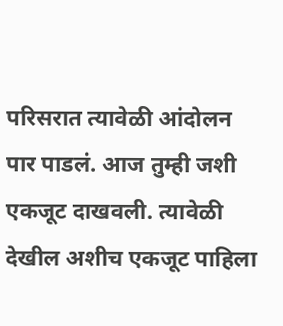परिसरात त्यावेळी आंदोलन पार पाडलं. आज तुम्ही जशी एकजूट दाखवली. त्यावेळी देखील अशीच एकजूट पाहिला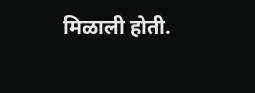मिळाली होती.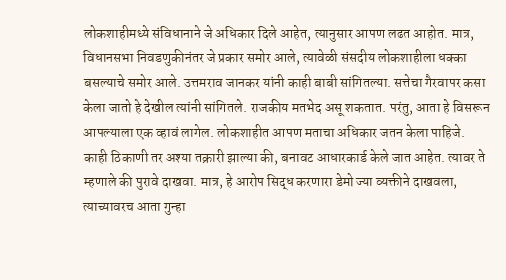लोकशाहीमध्ये संविधानाने जे अधिकार दिले आहेत, त्यानुसार आपण लढत आहोत. मात्र, विधानसभा निवडणुकीनंतर जे प्रकार समोर आले, त्यावेळी संसदीय लोकशाहीला धक्का बसल्याचे समोर आले. उत्तमराव जानकर यांनी काही बाबी सांगितल्या. सत्तेचा गैरवापर कसा केला जातो हे देखील त्यांनी सांगितले. राजकीय मतभेद असू शकतात. परंतु, आता हे विसरून आपल्याला एक व्हावं लागेल. लोकशाहीत आपण मताचा अधिकार जतन केला पाहिजे.
काही ठिकाणी तर अश्या तक्रारी झाल्या की, बनावट आधारकार्ड केले जात आहेत. त्यावर ते म्हणाले की पुरावे दाखवा. मात्र, हे आरोप सिद्ध करणारा डेमो ज्या व्यक्तीने दाखवला, त्याच्यावरच आता गुन्हा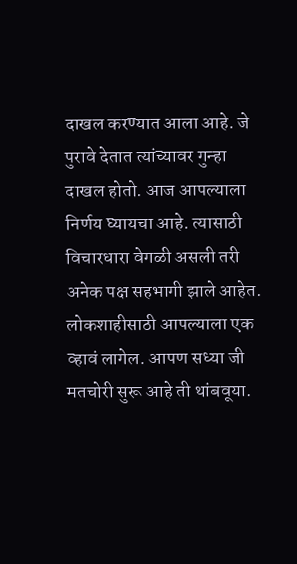दाखल करण्यात आला आहे. जे पुरावे देतात त्यांच्यावर गुन्हा दाखल होतो. आज आपल्याला निर्णय घ्यायचा आहे. त्यासाठी विचारधारा वेगळी असली तरी अनेक पक्ष सहभागी झाले आहेत. लोकशाहीसाठी आपल्याला एक व्हावं लागेल. आपण सध्या जी मतचोरी सुरू आहे ती थांबवूया.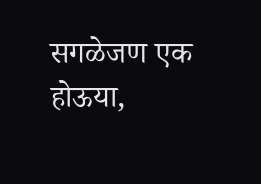सगळेजण एक होऊया,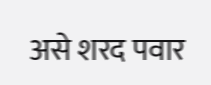असे शरद पवार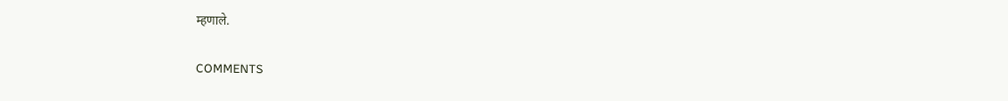म्हणाले.


COMMENTS